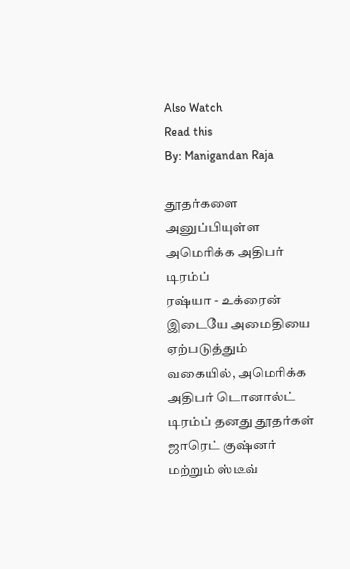Also Watch
Read this
By: Manigandan Raja

தூதர்களை அனுப்பியுள்ள அமெரிக்க அதிபர் டிரம்ப்
ரஷ்யா - உக்ரைன் இடையே அமைதியை ஏற்படுத்தும் வகையில், அமெரிக்க அதிபர் டொனால்ட் டிரம்ப் தனது தூதர்கள் ஜாரெட் குஷ்னர் மற்றும் ஸ்டீவ்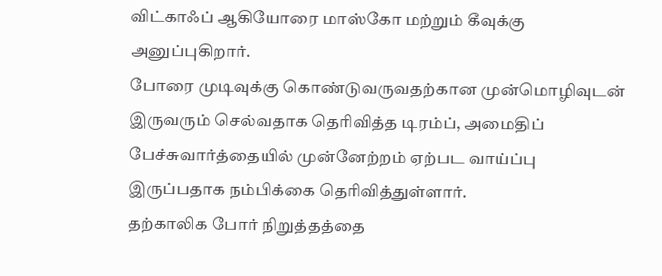விட்காஃப் ஆகியோரை மாஸ்கோ மற்றும் கீவுக்கு அனுப்புகிறார்.
போரை முடிவுக்கு கொண்டுவருவதற்கான முன்மொழிவுடன் இருவரும் செல்வதாக தெரிவித்த டிரம்ப், அமைதிப் பேச்சுவார்த்தையில் முன்னேற்றம் ஏற்பட வாய்ப்பு இருப்பதாக நம்பிக்கை தெரிவித்துள்ளார்.
தற்காலிக போர் நிறுத்தத்தை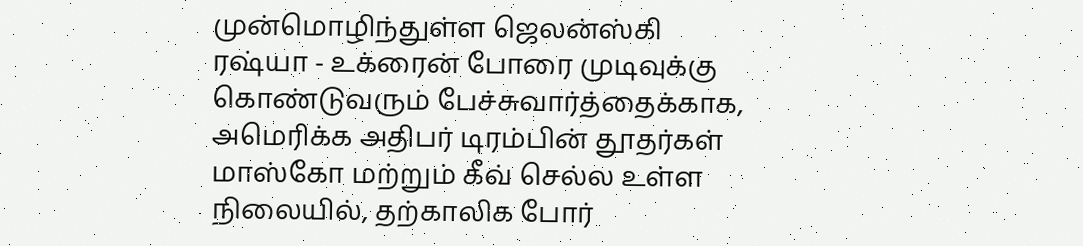முன்மொழிந்துள்ள ஜெலன்ஸ்கி
ரஷ்யா - உக்ரைன் போரை முடிவுக்கு கொண்டுவரும் பேச்சுவார்த்தைக்காக, அமெரிக்க அதிபர் டிரம்பின் தூதர்கள் மாஸ்கோ மற்றும் கீவ் செல்ல உள்ள நிலையில், தற்காலிக போர்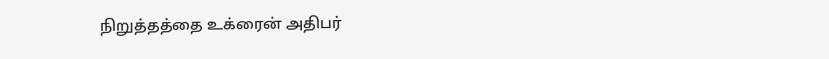நிறுத்தத்தை உக்ரைன் அதிபர்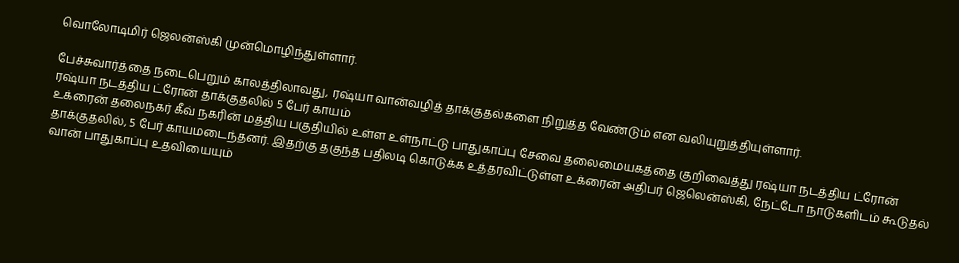வொலோடிமிர் ஜெலன்ஸ்கி முன்மொழிந்துள்ளார்.

பேச்சுவார்த்தை நடைபெறும் காலத்திலாவது, ரஷ்யா வான்வழித் தாக்குதல்களை நிறுத்த வேண்டும் என வலியுறுத்தியுள்ளார்.
ரஷ்யா நடத்திய ட்ரோன் தாக்குதலில் 5 பேர் காயம்
உக்ரைன் தலைநகர் கீவ் நகரின் மத்திய பகுதியில் உள்ள உள்நாட்டு பாதுகாப்பு சேவை தலைமையகத்தை குறிவைத்து ரஷ்யா நடத்திய ட்ரோன் தாக்குதலில், 5 பேர் காயமடைந்தனர். இதற்கு தகுந்த பதிலடி கொடுக்க உத்தரவிட்டுள்ள உக்ரைன் அதிபர் ஜெலென்ஸ்கி, நேட்டோ நாடுகளிடம் கூடுதல் வான் பாதுகாப்பு உதவியையும்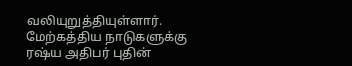வலியுறுத்தியுள்ளார்.
மேற்கத்திய நாடுகளுக்கு ரஷ்ய அதிபர் புதின்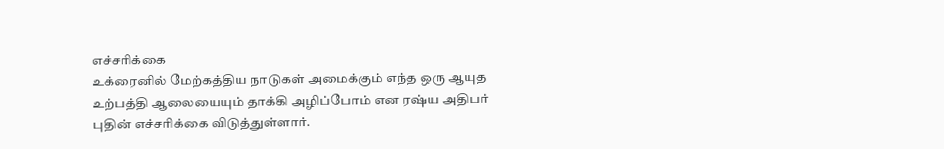எச்சரிக்கை
உக்ரைனில் மேற்கத்திய நாடுகள் அமைக்கும் எந்த ஒரு ஆயுத உற்பத்தி ஆலையையும் தாக்கி அழிப்போம் என ரஷ்ய அதிபர் புதின் எச்சரிக்கை விடுத்துள்ளார்.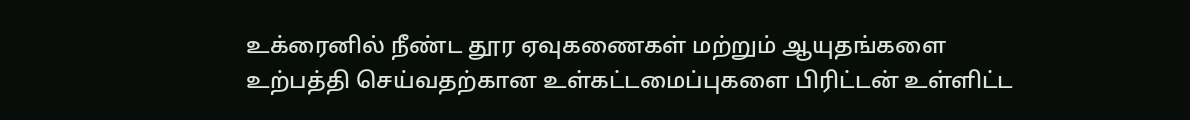உக்ரைனில் நீண்ட தூர ஏவுகணைகள் மற்றும் ஆயுதங்களை உற்பத்தி செய்வதற்கான உள்கட்டமைப்புகளை பிரிட்டன் உள்ளிட்ட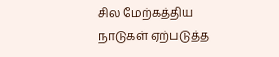சில மேற்கத்திய நாடுகள் ஏற்படுத்த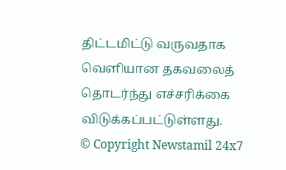திட்டமிட்டு வருவதாக வெளியான தகவலைத் தொடர்ந்து எச்சரிக்கை விடுக்கப்பட்டுள்ளது.
© Copyright Newstamil 24x7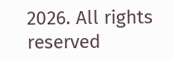2026. All rights reserved